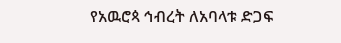የአዉሮጳ ኅብረት ለአባላቱ ድጋፍ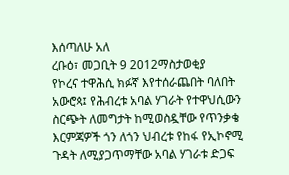እሰጣለሁ አለ
ረቡዕ፣ መጋቢት 9 2012ማስታወቂያ
የኮረና ተዋሕሲ ክፉኛ እየተሰራጨበት ባለበት አውሮጳ፤ የሕብረቱ አባል ሃገራት የተዋህሲውን ስርጭት ለመግታት ከሚወስዷቸው የጥንቃቄ እርምጃዎች ጎን ለጎን ህብረቱ የከፋ የኢኮኖሚ ጉዳት ለሚያጋጥማቸው አባል ሃገራቱ ድጋፍ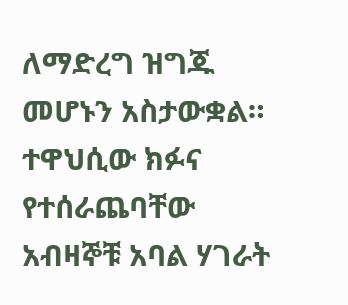ለማድረግ ዝግጁ መሆኑን አስታውቋል። ተዋህሲው ክፉና የተሰራጨባቸው አብዛኞቹ አባል ሃገራት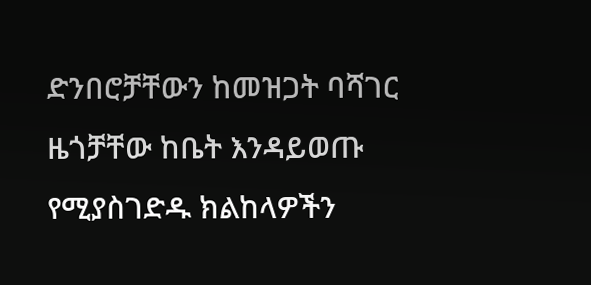ድንበሮቻቸውን ከመዝጋት ባሻገር ዜጎቻቸው ከቤት እንዳይወጡ የሚያስገድዱ ክልከላዎችን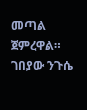መጣል ጀምረዋል።
ገበያው ንጉሴ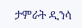ታምራት ዲንሳ